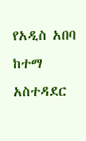የአዲስ አበባ ከተማ አስተዳደር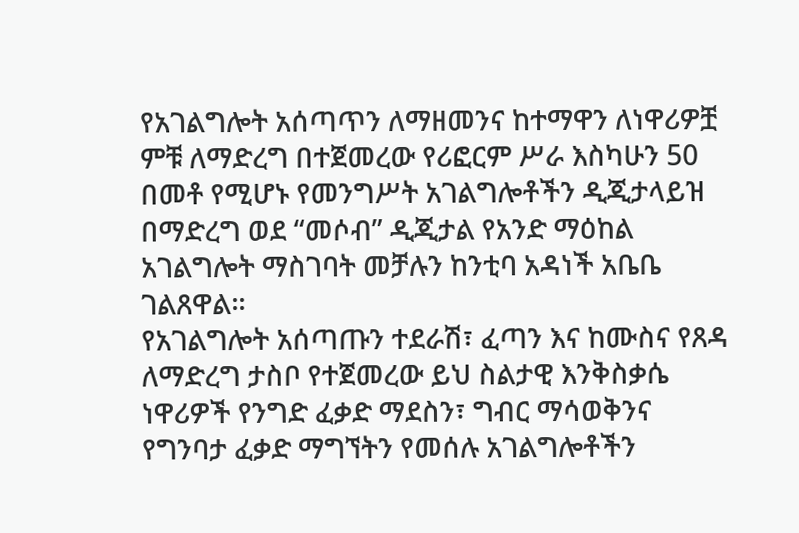የአገልግሎት አሰጣጥን ለማዘመንና ከተማዋን ለነዋሪዎቿ ምቹ ለማድረግ በተጀመረው የሪፎርም ሥራ እስካሁን 50 በመቶ የሚሆኑ የመንግሥት አገልግሎቶችን ዲጂታላይዝ በማድረግ ወደ “መሶብ” ዲጂታል የአንድ ማዕከል አገልግሎት ማስገባት መቻሉን ከንቲባ አዳነች አቤቤ ገልጸዋል።
የአገልግሎት አሰጣጡን ተደራሽ፣ ፈጣን እና ከሙስና የጸዳ ለማድረግ ታስቦ የተጀመረው ይህ ስልታዊ እንቅስቃሴ ነዋሪዎች የንግድ ፈቃድ ማደስን፣ ግብር ማሳወቅንና የግንባታ ፈቃድ ማግኘትን የመሰሉ አገልግሎቶችን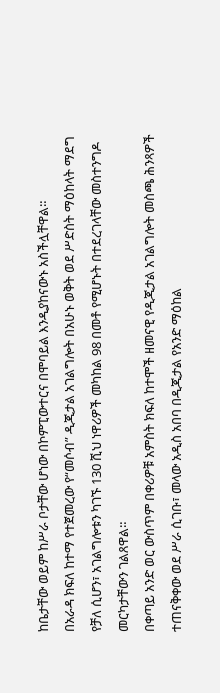ከቤታቸው ወይም ከሥራ ቦታቸው ሆነው በኮምፒውተርና በሞባይል እንዲያከናውኑ አስችሏቸዋል።
በአራዳ ክፍለ ከተማ የተጀመረው የ“መሶብ” ዲጂታል አገልግሎት በአሁኑ ወቅት ወደ ሥድስት ማዕከላት ማደግ የቻለ ሲሆን፣ አገልግሎቱን ካገኙ 130 ሺህ ነዋሪዎች መካከል 98 በመቶ የሚሆኑት በተደረገላቸው መስተንግዶ መርካታቸውን ገልጸዋል።
በቀጣይ አንድ ወር ውስጥም በቀሪዎቹ አምስት ክፍለ ከተሞች ዘመናዊ የዲጂታል አገልግሎት መስጫ ሕንጻዎች ተጠናቅቀው ወደ ሥራ ሲገቡ፣ መላው አዲስ አበባ በዲጂታል የአንድ ማዕከል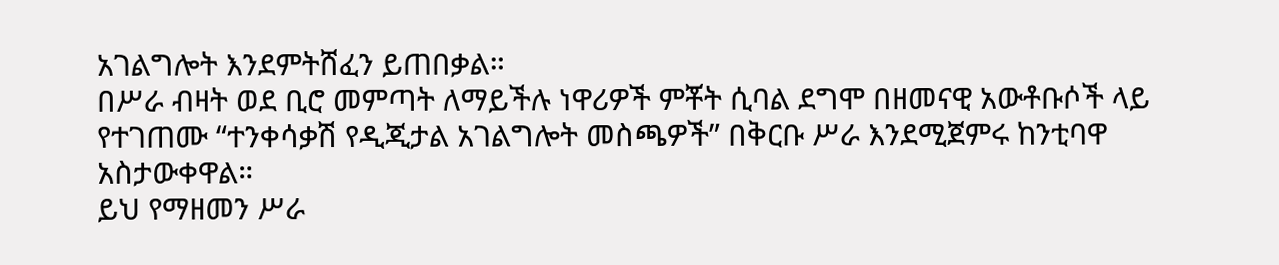አገልግሎት እንደምትሸፈን ይጠበቃል።
በሥራ ብዛት ወደ ቢሮ መምጣት ለማይችሉ ነዋሪዎች ምቾት ሲባል ደግሞ በዘመናዊ አውቶቡሶች ላይ የተገጠሙ “ተንቀሳቃሽ የዲጂታል አገልግሎት መስጫዎች” በቅርቡ ሥራ እንደሚጀምሩ ከንቲባዋ አስታውቀዋል።
ይህ የማዘመን ሥራ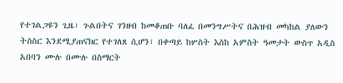የተገልጋዩን ጊዜ፣ ጉልበትና ገንዘብ ከመቆጠቡ ባለፈ በመንግሥትና በሕዝብ መካከል ያለውን ትስስር እንደሚያጠናክር የተገለጸ ሲሆን፣ በቀጣይ ከሦስት እስከ አምስት ዓመታት ውስጥ አዲስ አበባን ሙሉ በሙሉ በስማርት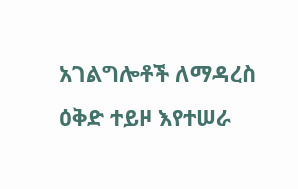አገልግሎቶች ለማዳረስ ዕቅድ ተይዞ እየተሠራ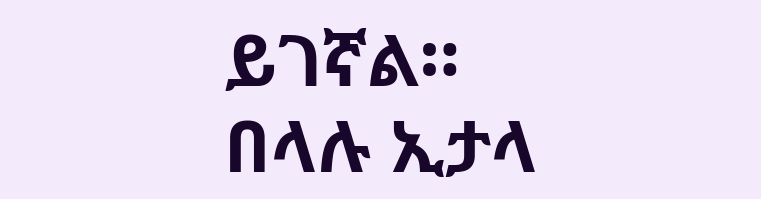ይገኛል።
በላሉ ኢታላ